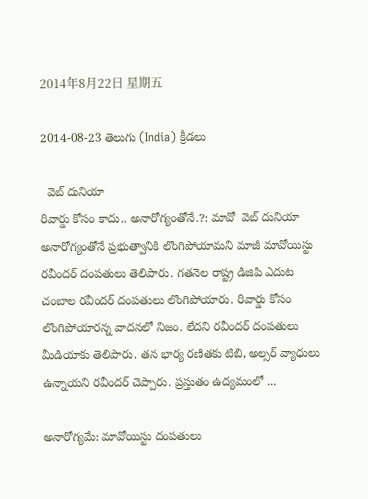2014年8月22日 星期五

2014-08-23 తెలుగు (India) క్రీడలు

  వెబ్ దునియా
రివార్డు కోసం కాదు.. అనారోగ్యంతోనే.?: మావో  వెబ్ దునియా
అనారోగ్యంతోనే ప్రభుత్వానికి లొంగిపోయామని మాజీ మావోయిస్టు రవీందర్ దంపతులు తెలిపారు. గతనెల రాష్ట్ర డిజిపి ఎదుట చంబాల రవీందర్ దంపతులు లొంగిపోయారు. రివార్డు కోసం లొంగిపోయారన్న వాదనలో నిజం. లేదని రవీందర్ దంపతులు మీడియాకు తెలిపారు. తన భార్య రణితకు టిబి, అల్సర్ వ్యాధులు ఉన్నాయని రవీందర్ చెప్పారు. ప్రస్తుతం ఉద్యమంలో ...

అనారోగ్యమే: మావోయిస్టు దంపతులు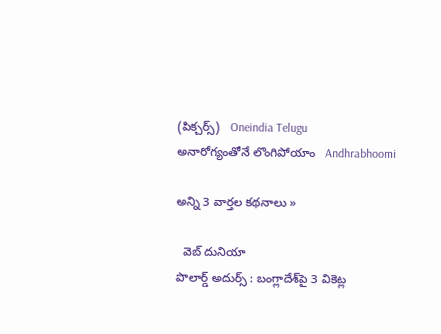(పిక్చర్స్)   Oneindia Telugu
అనారోగ్యంతోనే లొంగిపోయాం   Andhrabhoomi

అన్ని 3 వార్తల కథనాలు »

  వెబ్ దునియా
పొలార్డ్ అదుర్స్ : బంగ్లాదేశ్‌పై 3 వికెట్ల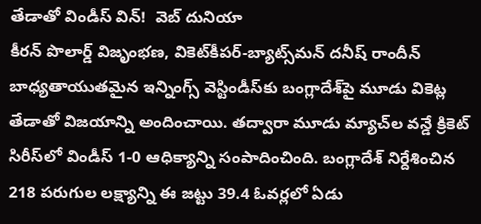తేడాతో విండీస్ విన్!  వెబ్ దునియా
కీరన్ పొలార్డ్ విజృంభణ, వికెట్‌కీపర్-బ్యాట్స్‌మన్ దనీష్ రాందీన్ బాధ్యతాయుతమైన ఇన్నింగ్స్ వెస్టిండీస్‌కు బంగ్లాదేశ్‌పై మూడు వికెట్ల తేడాతో విజయాన్ని అందించాయి. తద్వారా మూడు మ్యాచ్‌ల వన్డే క్రికెట్ సిరీస్‌లో విండీస్ 1-0 ఆధిక్యాన్ని సంపాదించింది. బంగ్లాదేశ్ నిర్దేశించిన 218 పరుగుల లక్ష్యాన్ని ఈ జట్టు 39.4 ఓవర్లలో ఏడు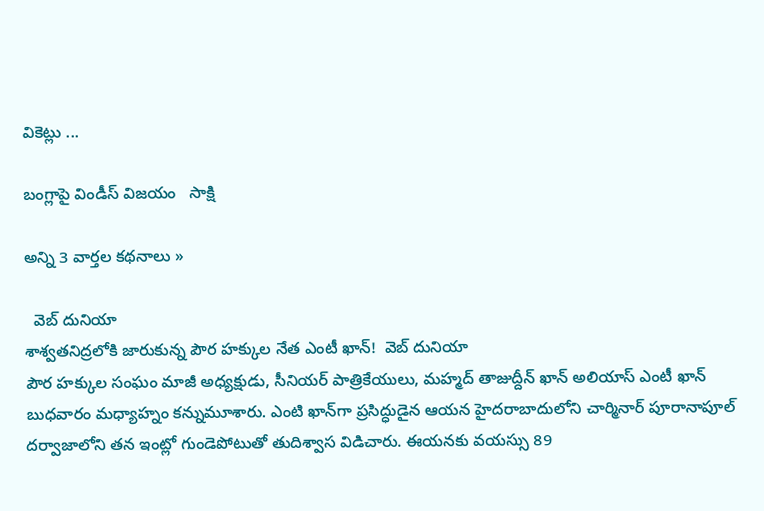వికెట్లు ...

బంగ్లాపై విండీస్ విజయం   సాక్షి

అన్ని 3 వార్తల కథనాలు »

  వెబ్ దునియా
శాశ్వతనిద్రలోకి జారుకున్న పౌర హక్కుల నేత ఎంటీ ఖాన్!  వెబ్ దునియా
పౌర హక్కుల సంఘం మాజీ అధ్యక్షుడు, సీనియర్ పాత్రికేయులు, మహ్మద్ తాజుద్దీన్ ఖాన్ అలియాస్ ఎంటీ ఖాన్ బుధవారం మధ్యాహ్నం కన్నుమూశారు. ఎంటి ఖాన్‌గా ప్రసిద్ధుడైన ఆయన హైదరాబాదులోని చార్మినార్ పూరానాపూల్ దర్వాజాలోని తన ఇంట్లో గుండెపోటుతో తుదిశ్వాస విడిచారు. ఈయనకు వయస్సు 89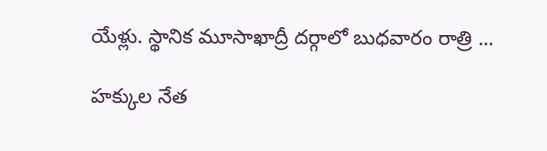యేళ్లు. స్థానిక మూసాఖాద్రీ దర్గాలో బుధవారం రాత్రి ...

హక్కుల నేత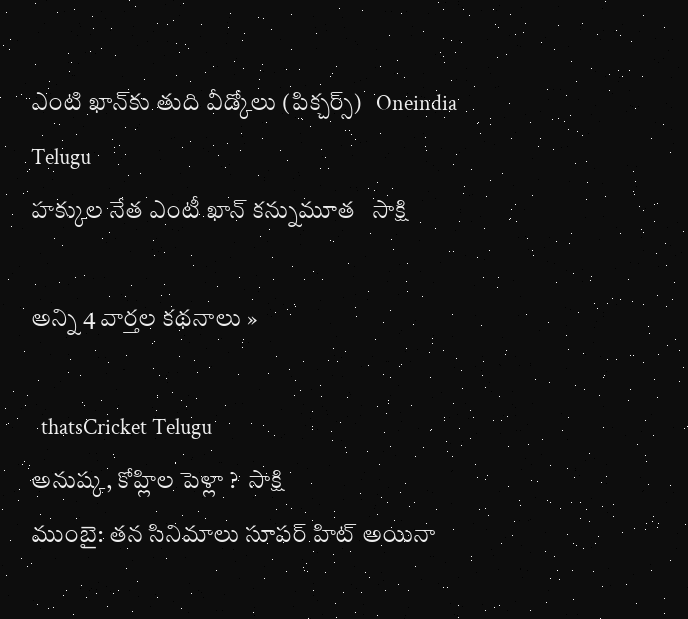ఎంటి ఖాన్‌కు తుది వీడ్కోలు (పిక్చర్స్)   Oneindia Telugu
హక్కుల నేత ఎంటీ ఖాన్ కన్నుమూత   సాక్షి

అన్ని 4 వార్తల కథనాలు »

  thatsCricket Telugu
అనుష్క, కోహ్లిల పెళ్లా ?  సాక్షి
ముంబై: తన సినిమాలు సూపర్ హిట్ అయినా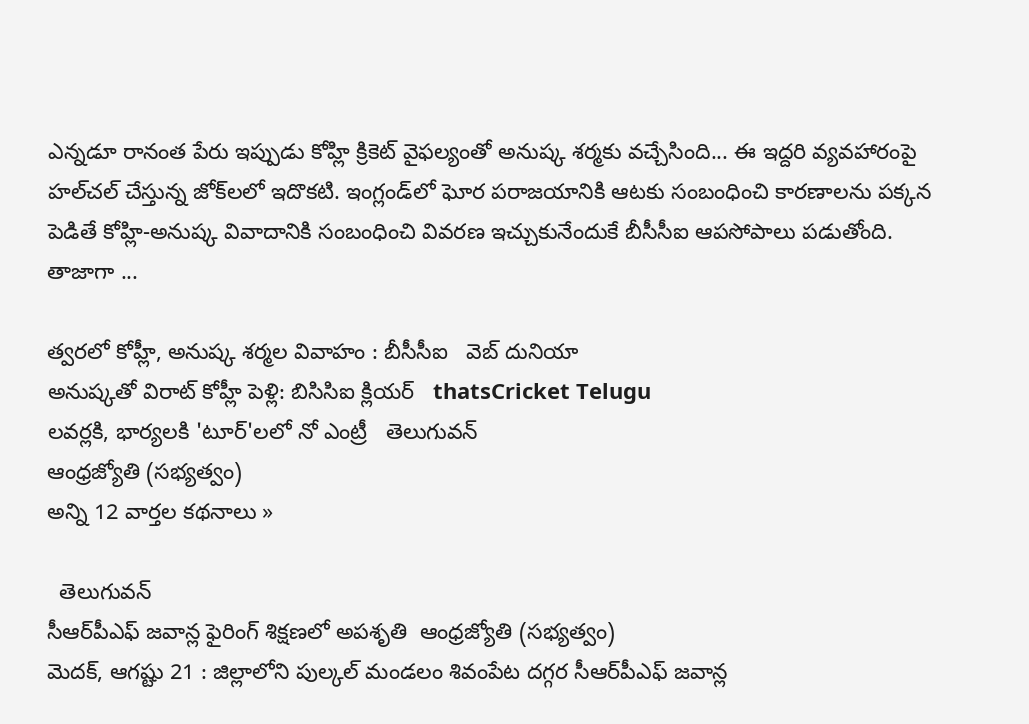ఎన్నడూ రానంత పేరు ఇప్పుడు కోహ్లి క్రికెట్ వైఫల్యంతో అనుష్క శర్మకు వచ్చేసింది... ఈ ఇద్దరి వ్యవహారంపై హల్‌చల్ చేస్తున్న జోక్‌లలో ఇదొకటి. ఇంగ్లండ్‌లో ఘోర పరాజయానికి ఆటకు సంబంధించి కారణాలను పక్కన పెడితే కోహ్లి-అనుష్క వివాదానికి సంబంధించి వివరణ ఇచ్చుకునేందుకే బీసీసీఐ ఆపసోపాలు పడుతోంది. తాజాగా ...

త్వరలో కోహ్లీ, అనుష్క శర్మల వివాహం : బీసీసీఐ   వెబ్ దునియా
అనుష్కతో విరాట్ కోహ్లీ పెళ్లి: బిసిసిఐ క్లియర్   thatsCricket Telugu
లవర్లకి, భార్యలకి 'టూర్'లలో నో ఎంట్రీ   తెలుగువన్
ఆంధ్రజ్యోతి (సభ్యత్వం)
అన్ని 12 వార్తల కథనాలు »

  తెలుగువన్
సీఆర్‌పీఎఫ్ జవాన్ల ఫైరింగ్ శిక్షణలో అపశృతి  ఆంధ్రజ్యోతి (సభ్యత్వం)
మెదక్, ఆగష్టు 21 : జిల్లాలోని పుల్కల్ మండలం శివంపేట దగ్గర సీఆర్‌పీఎఫ్ జవాన్ల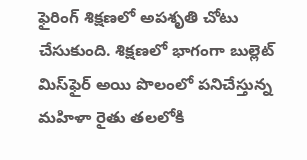ఫైరింగ్ శిక్షణలో అపశృతి చోటు చేసుకుంది. శిక్షణలో భాగంగా బుల్లెట్ మిస్‌ఫైర్ అయి పొలంలో పనిచేస్తున్న మహిళా రైతు తలలోకి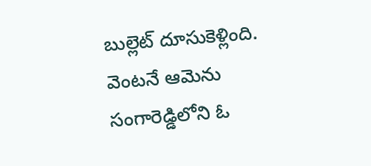బుల్లెట్ దూసుకెళ్లింది. వెంటనే ఆమెను సంగారెడ్డిలోని ఓ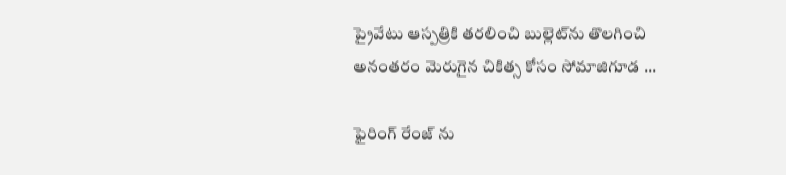ప్రైవేటు ఆస్పత్రికి తరలించి బుల్లెట్‌ను తొలగించి అనంతరం మెరుగైన చికిత్స కోసం సోమాజిగూడ ...

ఫైరింగ్ రేంజ్ ను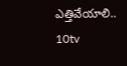ఎత్తివేయాలి..   10tv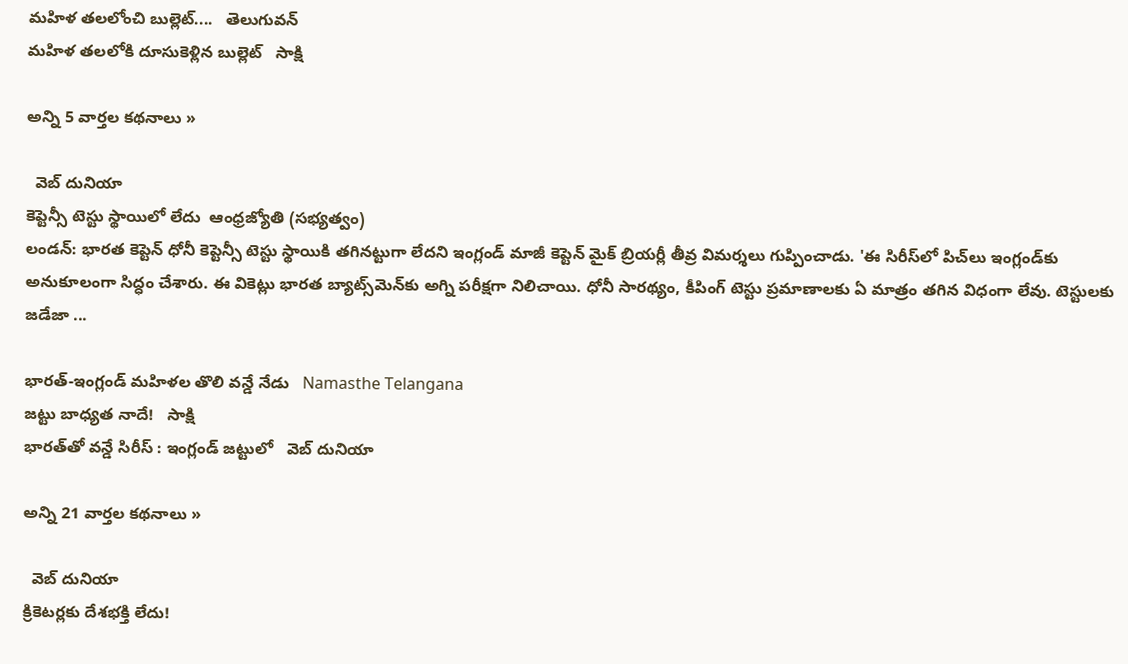మహిళ తలలోంచి బుల్లెట్....   తెలుగువన్
మహిళ తలలోకి దూసుకెళ్లిన బుల్లెట్   సాక్షి

అన్ని 5 వార్తల కథనాలు »

  వెబ్ దునియా
కెప్టెన్సీ టెస్టు స్థాయిలో లేదు  ఆంధ్రజ్యోతి (సభ్యత్వం)
లండన్‌: భారత కెప్టెన్‌ ధోనీ కెప్టెన్సీ టెస్టు స్థాయికి తగినట్టుగా లేదని ఇంగ్లండ్‌ మాజీ కెప్టెన్‌ మైక్‌ బ్రియర్లీ తీవ్ర విమర్శలు గుప్పించాడు. 'ఈ సిరీస్‌లో పిచ్‌లు ఇంగ్లండ్‌కు అనుకూలంగా సిద్ధం చేశారు. ఈ వికెట్లు భారత బ్యాట్స్‌మెన్‌కు అగ్ని పరీక్షగా నిలిచాయి. ధోనీ సారథ్యం, కీపింగ్‌ టెస్టు ప్రమాణాలకు ఏ మాత్రం తగిన విధంగా లేవు. టెస్టులకు జడేజా ...

భారత్-ఇంగ్లండ్ మహిళల తొలి వన్డే నేడు   Namasthe Telangana
జట్టు బాధ్యత నాదే!   సాక్షి
భారత్‌తో వన్డే సిరీస్ : ఇంగ్లండ్ జట్టులో   వెబ్ దునియా

అన్ని 21 వార్తల కథనాలు »

  వెబ్ దునియా
క్రికెటర్లకు దేశభక్తి లేదు!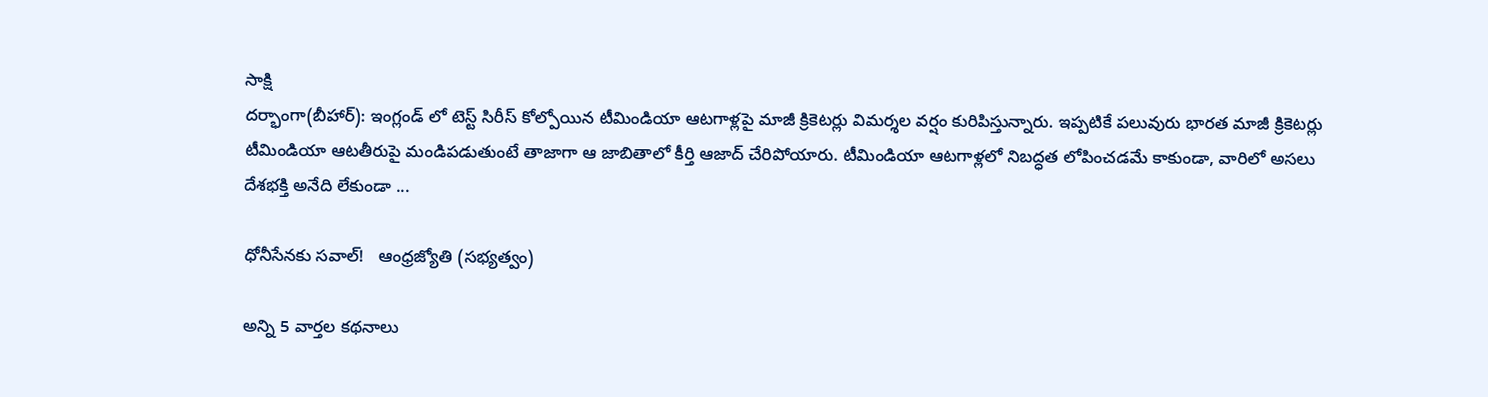సాక్షి
దర్భాంగా(బీహార్): ఇంగ్లండ్ లో టెస్ట్ సిరీస్ కోల్పోయిన టీమిండియా ఆటగాళ్లపై మాజీ క్రికెటర్లు విమర్శల వర్షం కురిపిస్తున్నారు. ఇప్పటికే పలువురు భారత మాజీ క్రికెటర్లు టీమిండియా ఆటతీరుపై మండిపడుతుంటే తాజాగా ఆ జాబితాలో కీర్తి ఆజాద్ చేరిపోయారు. టీమిండియా ఆటగాళ్లలో నిబద్ధత లోపించడమే కాకుండా, వారిలో అసలు దేశభక్తి అనేది లేకుండా ...

ధోనీసేనకు సవాల్‌!   ఆంధ్రజ్యోతి (సభ్యత్వం)

అన్ని 5 వార్తల కథనాలు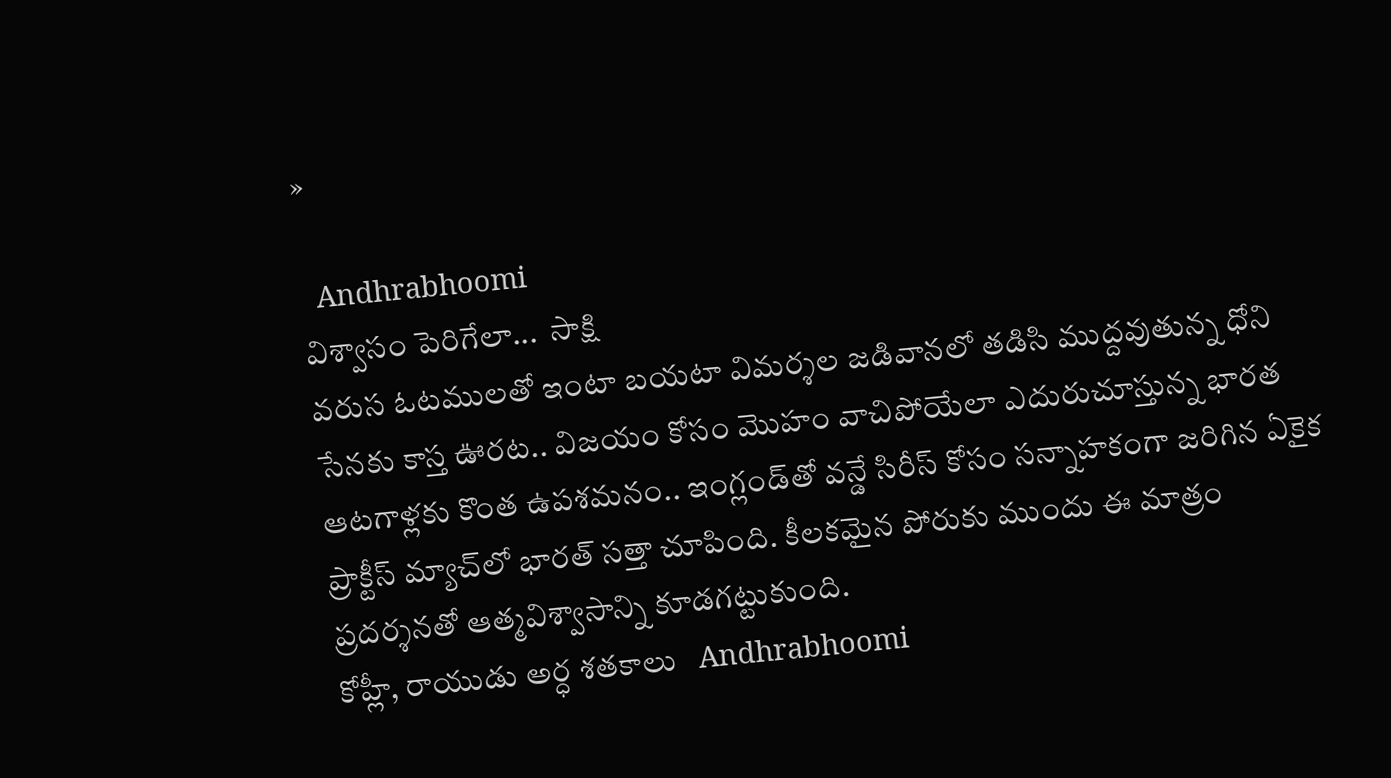»

  Andhrabhoomi
విశ్వాసం పెరిగేలా...  సాక్షి
వరుస ఓటములతో ఇంటా బయటా విమర్శల జడివానలో తడిసి ముద్దవుతున్న ధోని సేనకు కాస్త ఊరట.. విజయం కోసం మొహం వాచిపోయేలా ఎదురుచూస్తున్న భారత ఆటగాళ్లకు కొంత ఉపశమనం.. ఇంగ్లండ్‌తో వన్డే సిరీస్ కోసం సన్నాహకంగా జరిగిన ఏకైక ప్రాక్టీస్ మ్యాచ్‌లో భారత్ సత్తా చూపింది. కీలకమైన పోరుకు ముందు ఈ మాత్రం ప్రదర్శనతో ఆత్మవిశ్వాసాన్ని కూడగట్టుకుంది.
కోహ్లీ, రాయుడు అర్ధ శతకాలు   Andhrabhoomi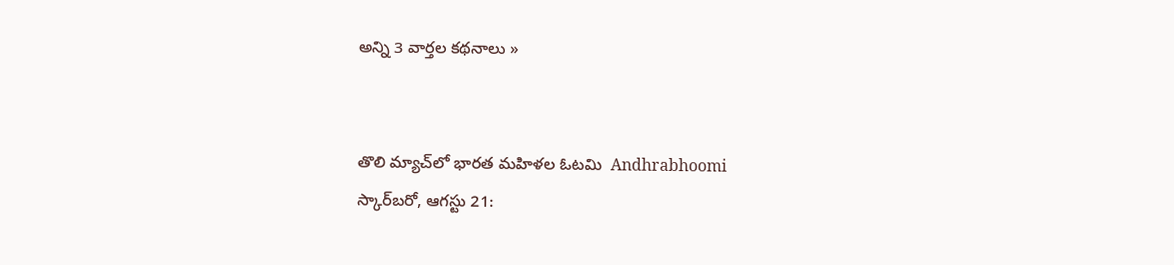అన్ని 3 వార్తల కథనాలు »


తొలి మ్యాచ్‌లో భారత మహిళల ఓటమి  Andhrabhoomi
స్కార్‌బరో, ఆగస్టు 21: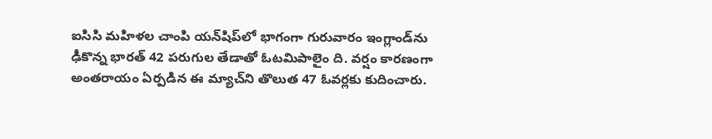ఐసిసి మహిళల చాంపి యన్‌షిప్‌లో భాగంగా గురువారం ఇంగ్లాండ్‌ను ఢీకొన్న భారత్ 42 పరుగుల తేడాతో ఓటమిపాలైం ది. వర్షం కారణంగా అంతరాయం ఏర్పడిన ఈ మ్యాచ్‌ని తొలుత 47 ఓవర్లకు కుదించారు.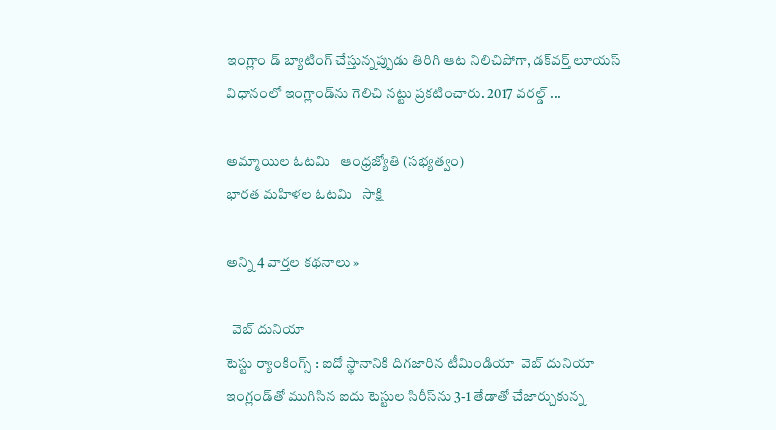ఇంగ్లాం డ్ బ్యాటింగ్ చేస్తున్నప్పుడు తిరిగి ఆట నిలిచిపోగా, డక్‌వర్త్ లూయస్ విధానంలో ఇంగ్లాండ్‌ను గెలిచి నట్టు ప్రకటించారు. 2017 వరల్డ్ ...

అమ్మాయిల ఓటమి   ఆంధ్రజ్యోతి (సభ్యత్వం)
భారత మహిళల ఓటమి   సాక్షి

అన్ని 4 వార్తల కథనాలు »

  వెబ్ దునియా
టెస్టు ర్యాంకింగ్స్ : ఐదో స్థానానికి దిగజారిన టీమిండియా  వెబ్ దునియా
ఇంగ్లండ్‌తో ముగిసిన ఐదు టెస్టుల సిరీస్‌ను 3-1 తేడాతో చేజార్చుకున్న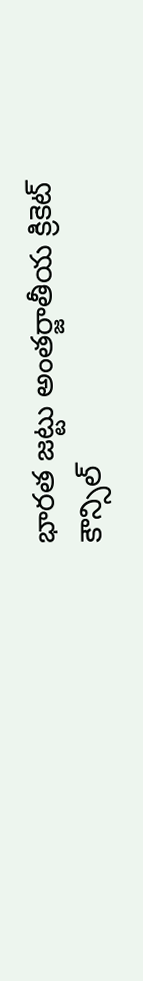భారత జట్టు అంతర్జాతీయ క్రికెట్ కౌన్సిల్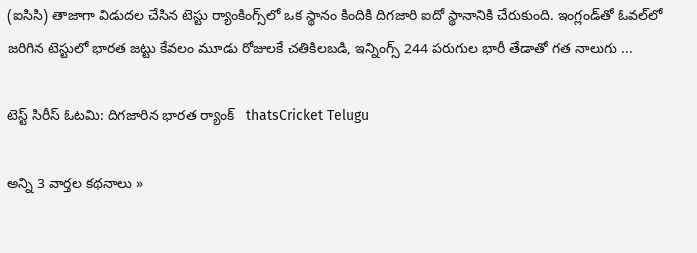(ఐసిసి) తాజాగా విడుదల చేసిన టెస్టు ర్యాంకింగ్స్‌లో ఒక స్థానం కిందికి దిగజారి ఐదో స్థానానికి చేరుకుంది. ఇంగ్లండ్‌తో ఓవల్‌లో జరిగిన టెస్టులో భారత జట్టు కేవలం మూడు రోజులకే చతికిలబడి, ఇన్నింగ్స్ 244 పరుగుల భారీ తేడాతో గత నాలుగు ...

టెస్ట్ సిరీస్ ఓటమి: దిగజారిన భారత ర్యాంక్   thatsCricket Telugu

అన్ని 3 వార్తల కథనాలు »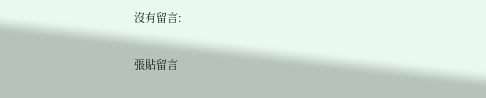沒有留言:

張貼留言